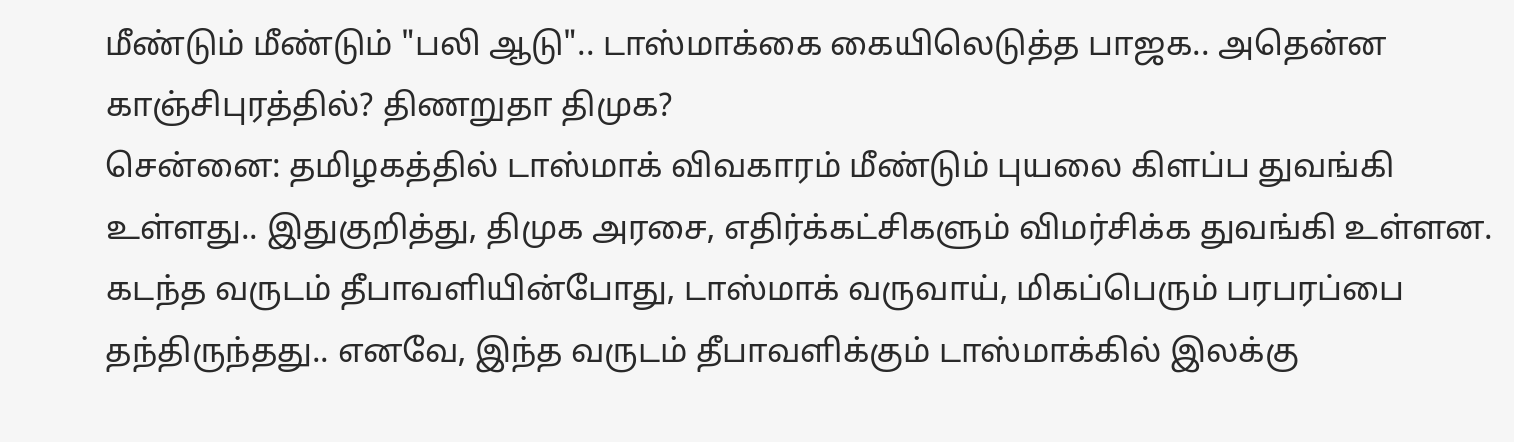மீண்டும் மீண்டும் "பலி ஆடு".. டாஸ்மாக்கை கையிலெடுத்த பாஜக.. அதென்ன காஞ்சிபுரத்தில்? திணறுதா திமுக?
சென்னை: தமிழகத்தில் டாஸ்மாக் விவகாரம் மீண்டும் புயலை கிளப்ப துவங்கி உள்ளது.. இதுகுறித்து, திமுக அரசை, எதிர்க்கட்சிகளும் விமர்சிக்க துவங்கி உள்ளன.
கடந்த வருடம் தீபாவளியின்போது, டாஸ்மாக் வருவாய், மிகப்பெரும் பரபரப்பை தந்திருந்தது.. எனவே, இந்த வருடம் தீபாவளிக்கும் டாஸ்மாக்கில் இலக்கு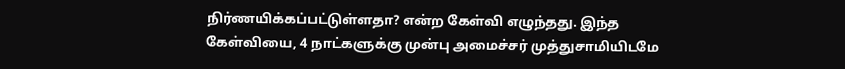நிர்ணயிக்கப்பட்டுள்ளதா? என்ற கேள்வி எழுந்தது. இந்த கேள்வியை, 4 நாட்களுக்கு முன்பு அமைச்சர் முத்துசாமியிடமே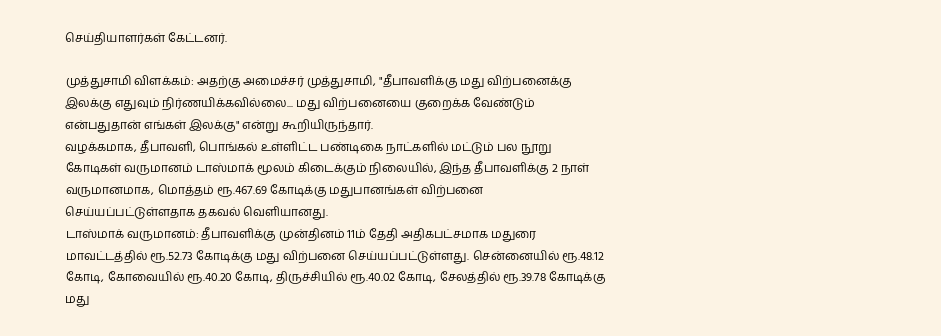செய்தியாளர்கள் கேட்டனர்.

முத்துசாமி விளக்கம்: அதற்கு அமைச்சர் முத்துசாமி, "தீபாவளிக்கு மது விற்பனைக்கு இலக்கு எதுவும் நிர்ணயிக்கவில்லை... மது விற்பனையை குறைக்க வேண்டும் என்பதுதான் எங்கள் இலக்கு" என்று கூறியிருந்தார்.
வழக்கமாக, தீபாவளி, பொங்கல் உள்ளிட்ட பண்டிகை நாட்களில் மட்டும் பல நூறு கோடிகள் வருமானம் டாஸ்மாக் மூலம் கிடைக்கும் நிலையில், இந்த தீபாவளிக்கு 2 நாள் வருமானமாக, மொத்தம் ரூ.467.69 கோடிக்கு மதுபானங்கள் விற்பனை செய்யப்பட்டுள்ளதாக தகவல் வெளியானது.
டாஸ்மாக் வருமானம்: தீபாவளிக்கு முன்தினம் 11ம் தேதி அதிகபட்சமாக மதுரை மாவட்டத்தில் ரூ.52.73 கோடிக்கு மது விற்பனை செய்யப்பட்டுள்ளது. சென்னையில் ரூ.48.12 கோடி, கோவையில் ரூ.40.20 கோடி, திருச்சியில் ரூ.40.02 கோடி, சேலத்தில் ரூ.39.78 கோடிக்கு மது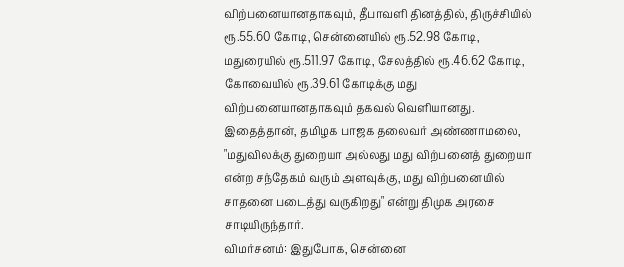விற்பனையானதாகவும், தீபாவளி தினத்தில், திருச்சியில் ரூ.55.60 கோடி, சென்னையில் ரூ.52.98 கோடி, மதுரையில் ரூ.511.97 கோடி, சேலத்தில் ரூ.46.62 கோடி, கோவையில் ரூ.39.61 கோடிக்கு மது விற்பனையானதாகவும் தகவல் வெளியானது.
இதைத்தான், தமிழக பாஜக தலைவர் அண்ணாமலை, "மதுவிலக்கு துறையா அல்லது மது விற்பனைத் துறையா என்ற சந்தேகம் வரும் அளவுக்கு, மது விற்பனையில் சாதனை படைத்து வருகிறது" என்று திமுக அரசை சாடியிருந்தார்.
விமர்சனம்: இதுபோக, சென்னை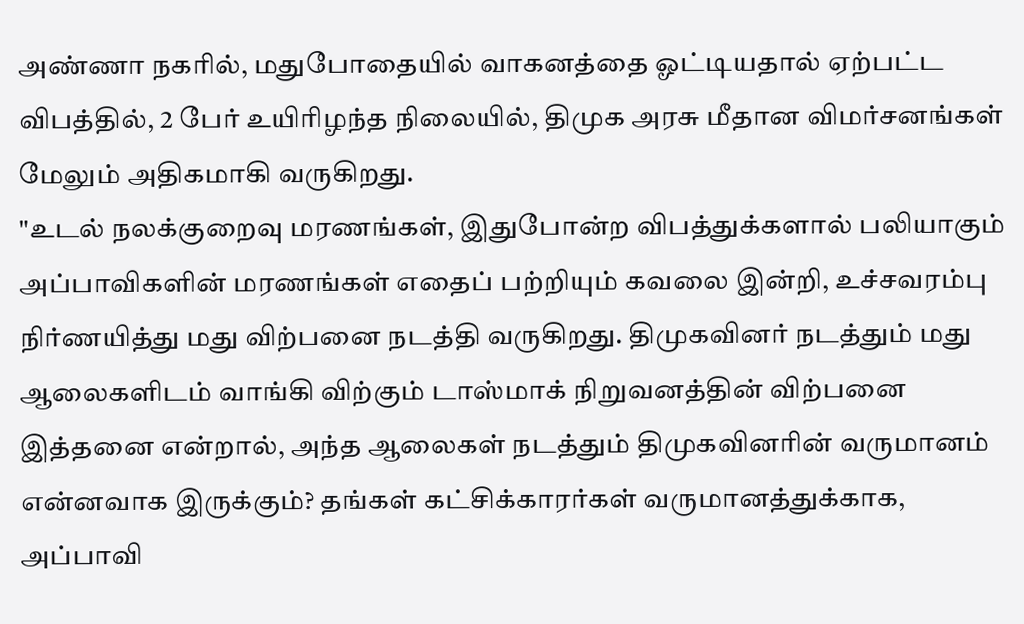அண்ணா நகரில், மதுபோதையில் வாகனத்தை ஓட்டியதால் ஏற்பட்ட விபத்தில், 2 பேர் உயிரிழந்த நிலையில், திமுக அரசு மீதான விமர்சனங்கள் மேலும் அதிகமாகி வருகிறது.
"உடல் நலக்குறைவு மரணங்கள், இதுபோன்ற விபத்துக்களால் பலியாகும் அப்பாவிகளின் மரணங்கள் எதைப் பற்றியும் கவலை இன்றி, உச்சவரம்பு நிர்ணயித்து மது விற்பனை நடத்தி வருகிறது. திமுகவினர் நடத்தும் மது ஆலைகளிடம் வாங்கி விற்கும் டாஸ்மாக் நிறுவனத்தின் விற்பனை இத்தனை என்றால், அந்த ஆலைகள் நடத்தும் திமுகவினரின் வருமானம் என்னவாக இருக்கும்? தங்கள் கட்சிக்காரர்கள் வருமானத்துக்காக, அப்பாவி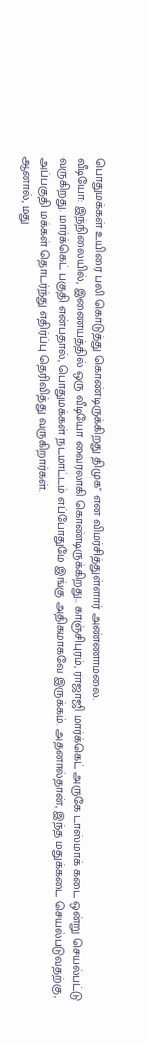பொதுமக்கள் உயிரை பலி கொடுத்து கொண்டிருக்கிறது திமுக" என விமர்சித்துள்ளார் அண்ணாமலை.
வீடியோ: இந்நிலையில், இணையத்தில் ஒரு வீடியோ வைரலாகி கொண்டிருக்கிறது.. காஞ்சிபுரம், ராஜாஜி மார்க்கெட் அருகே டாஸ்மாக் கடை ஒன்று செயல்பட்டு வருகிறது. மார்க்கெட் பகுதி என்பதால், பொதுமக்கள் நடமாட்டம் எப்போதுமே இங்கு அதிகமாகவே இருக்கம். அதனால்தான், இந்த மதுக்கடை செயல்படுவதற்கு, அப்பகுதி மக்கள் தொடர்ந்து எதிர்ப்பு தெரிவித்து வருகிறார்கள்.
ஆனால், மது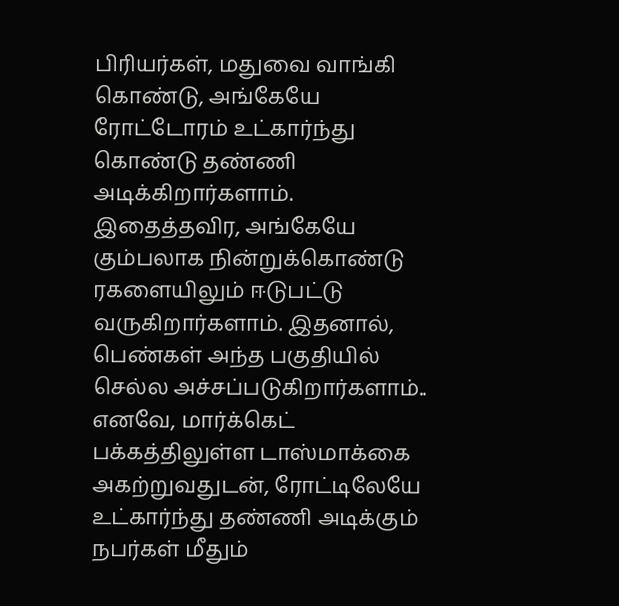பிரியர்கள், மதுவை வாங்கி கொண்டு, அங்கேயே ரோட்டோரம் உட்கார்ந்து கொண்டு தண்ணி அடிக்கிறார்களாம். இதைத்தவிர, அங்கேயே கும்பலாக நின்றுக்கொண்டு ரகளையிலும் ஈடுபட்டு வருகிறார்களாம். இதனால், பெண்கள் அந்த பகுதியில் செல்ல அச்சப்படுகிறார்களாம்.. எனவே, மார்க்கெட் பக்கத்திலுள்ள டாஸ்மாக்கை அகற்றுவதுடன், ரோட்டிலேயே உட்கார்ந்து தண்ணி அடிக்கும் நபர்கள் மீதும்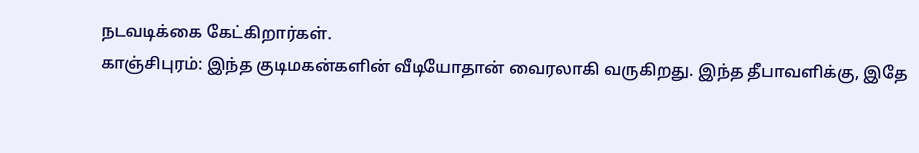நடவடிக்கை கேட்கிறார்கள்.
காஞ்சிபுரம்: இந்த குடிமகன்களின் வீடியோதான் வைரலாகி வருகிறது. இந்த தீபாவளிக்கு, இதே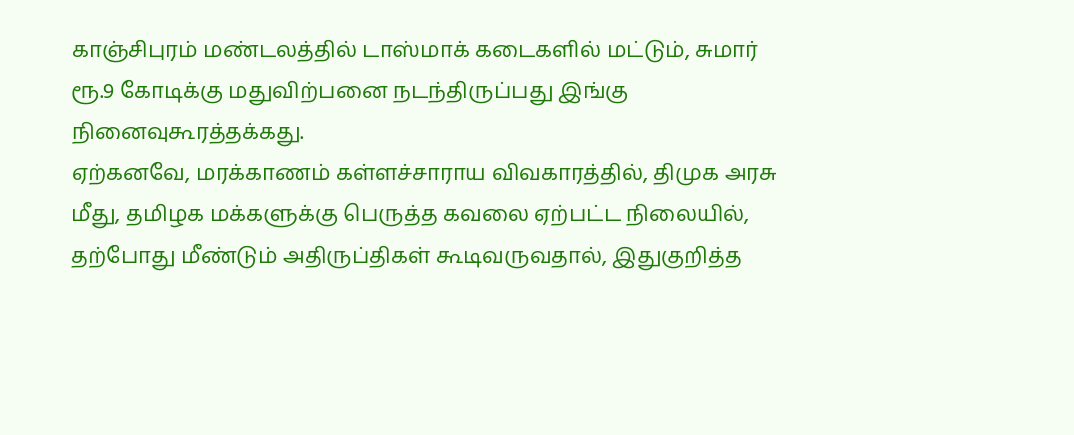காஞ்சிபுரம் மண்டலத்தில் டாஸ்மாக் கடைகளில் மட்டும், சுமார் ரூ.9 கோடிக்கு மதுவிற்பனை நடந்திருப்பது இங்கு நினைவுகூரத்தக்கது.
ஏற்கனவே, மரக்காணம் கள்ளச்சாராய விவகாரத்தில், திமுக அரசு மீது, தமிழக மக்களுக்கு பெருத்த கவலை ஏற்பட்ட நிலையில், தற்போது மீண்டும் அதிருப்திகள் கூடிவருவதால், இதுகுறித்த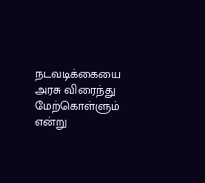நடவடிக்கையை அரசு விரைந்து மேற்கொள்ளும் என்று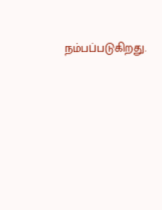நம்பப்படுகிறது.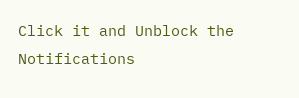Click it and Unblock the Notifications